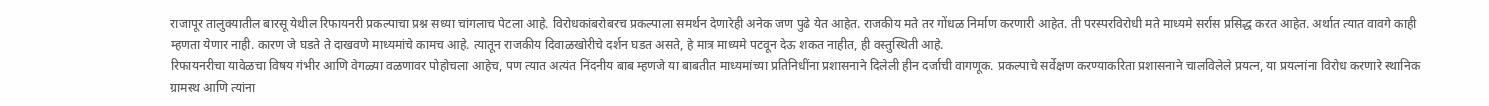राजापूर तालुक्यातील बारसू येथील रिफायनरी प्रकल्पाचा प्रश्न सध्या चांगलाच पेटला आहे. विरोधकांबरोबरच प्रकल्पाला समर्थन देणारेही अनेक जण पुढे येत आहेत. राजकीय मते तर गोंधळ निर्माण करणारी आहेत. ती परस्परविरोधी मते माध्यमे सर्रास प्रसिद्ध करत आहेत. अर्थात त्यात वावगे काही म्हणता येणार नाही. कारण जे घडते ते दाखवणे माध्यमांचे कामच आहे. त्यातून राजकीय दिवाळखोरीचे दर्शन घडत असते, हे मात्र माध्यमे पटवून देऊ शकत नाहीत, ही वस्तुस्थिती आहे.
रिफायनरीचा यावेळचा विषय गंभीर आणि वेगळ्या वळणावर पोहोचला आहेच, पण त्यात अत्यंत निंदनीय बाब म्हणजे या बाबतीत माध्यमांच्या प्रतिनिधींना प्रशासनाने दिलेली हीन दर्जाची वागणूक. प्रकल्पाचे सर्वेक्षण करण्याकरिता प्रशासनाने चालविलेले प्रयत्न, या प्रयत्नांना विरोध करणारे स्थानिक ग्रामस्थ आणि त्यांना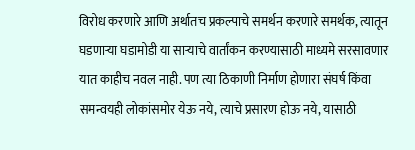विरोध करणारे आणि अर्थातच प्रकल्पाचे समर्थन करणारे समर्थक, त्यातून घडणाऱ्या घडामोडी या साऱ्याचे वार्तांकन करण्यासाठी माध्यमे सरसावणार यात काहीच नवल नाही. पण त्या ठिकाणी निर्माण होणारा संघर्ष किंवा समन्वयही लोकांसमोर येऊ नये, त्याचे प्रसारण होऊ नये, यासाठी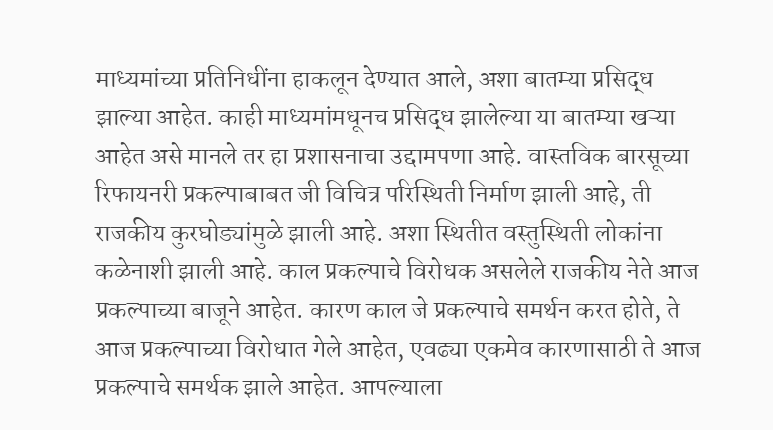माध्यमांच्या प्रतिनिधींना हाकलून देण्यात आले, अशा बातम्या प्रसिद्ध झाल्या आहेत. काही माध्यमांमधूनच प्रसिद्ध झालेल्या या बातम्या खऱ्या आहेत असे मानले तर हा प्रशासनाचा उद्दामपणा आहे. वास्तविक बारसूच्या रिफायनरी प्रकल्पाबाबत जी विचित्र परिस्थिती निर्माण झाली आहे, ती राजकीय कुरघोड्यांमुळे झाली आहे. अशा स्थितीत वस्तुस्थिती लोकांना कळेनाशी झाली आहे. काल प्रकल्पाचे विरोधक असलेले राजकीय नेते आज प्रकल्पाच्या बाजूने आहेत. कारण काल जे प्रकल्पाचे समर्थन करत होते, ते आज प्रकल्पाच्या विरोधात गेले आहेत, एवढ्या एकमेव कारणासाठी ते आज प्रकल्पाचे समर्थक झाले आहेत. आपल्याला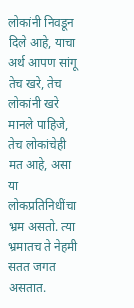लोकांनी निवडून दिले आहे, याचा अर्थ आपण सांगू तेच खरे, तेच लोकांनी खरे मानले पाहिजे, तेच लोकांचेही मत आहे, असा या लोकप्रतिनिधींचा भ्रम असतो. त्या भ्रमातच ते नेहमी सतत जगत असतात.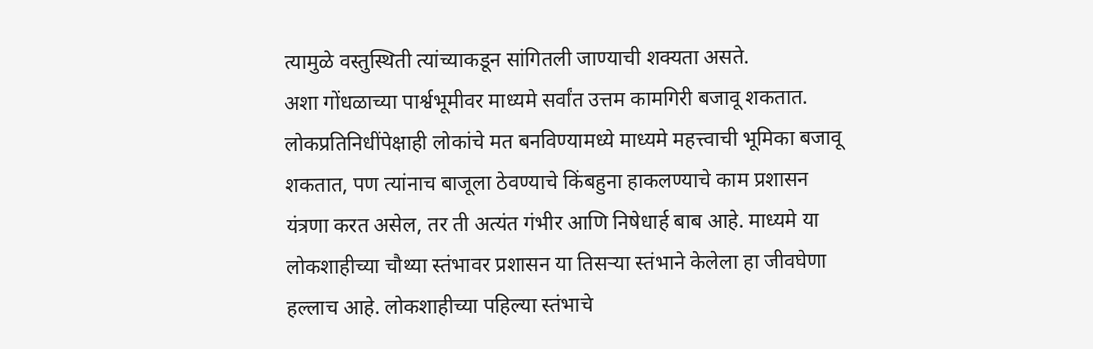त्यामुळे वस्तुस्थिती त्यांच्याकडून सांगितली जाण्याची शक्यता असते.
अशा गोंधळाच्या पार्श्वभूमीवर माध्यमे सर्वांत उत्तम कामगिरी बजावू शकतात. लोकप्रतिनिधींपेक्षाही लोकांचे मत बनविण्यामध्ये माध्यमे महत्त्वाची भूमिका बजावू शकतात, पण त्यांनाच बाजूला ठेवण्याचे किंबहुना हाकलण्याचे काम प्रशासन यंत्रणा करत असेल, तर ती अत्यंत गंभीर आणि निषेधार्ह बाब आहे. माध्यमे या लोकशाहीच्या चौथ्या स्तंभावर प्रशासन या तिसऱ्या स्तंभाने केलेला हा जीवघेणा हल्लाच आहे. लोकशाहीच्या पहिल्या स्तंभाचे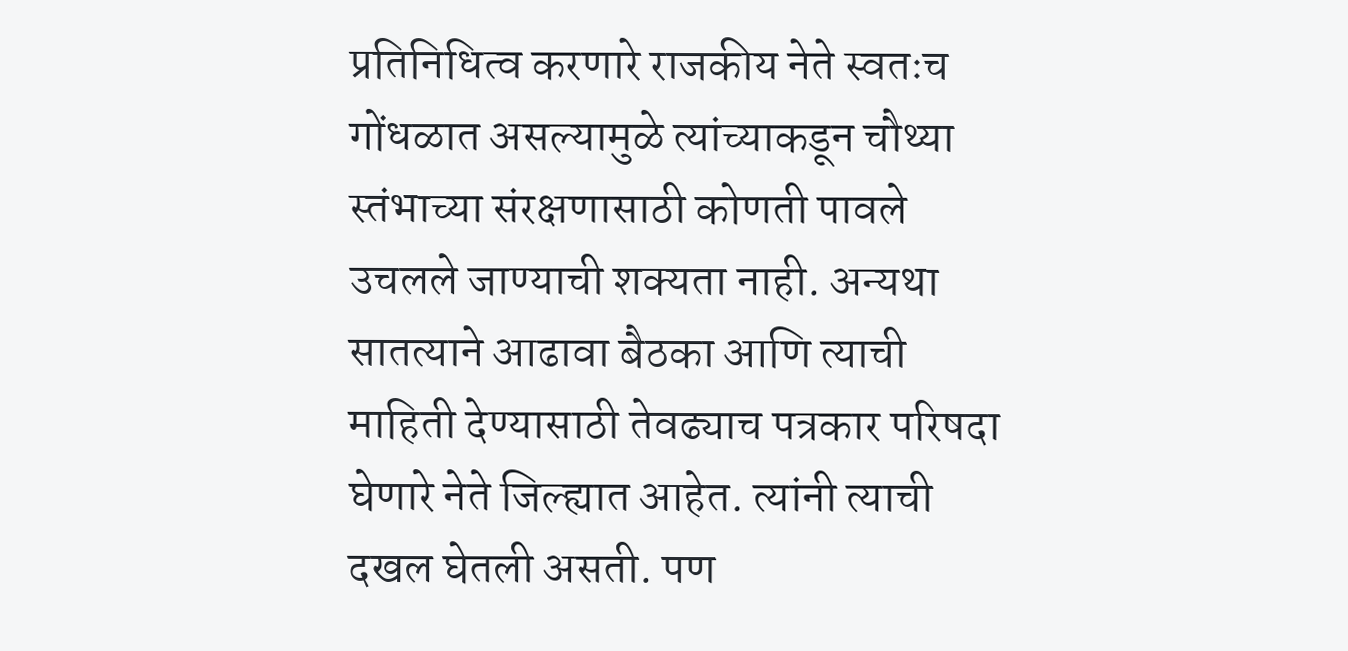प्रतिनिधित्व करणारे राजकीय नेते स्वतःच गोंधळात असल्यामुळे त्यांच्याकडून चौथ्या स्तंभाच्या संरक्षणासाठी कोणती पावले उचलले जाण्याची शक्यता नाही. अन्यथा सातत्याने आढावा बैठका आणि त्याची माहिती देण्यासाठी तेवढ्याच पत्रकार परिषदा घेणारे नेते जिल्ह्यात आहेत. त्यांनी त्याची दखल घेतली असती. पण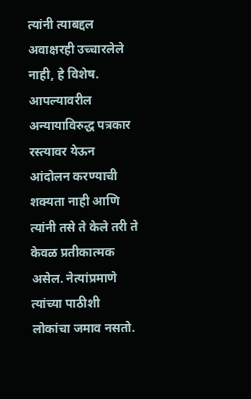त्यांनी त्याबद्दल अवाक्षरही उच्चारलेले नाही, हे विशेष. आपल्यावरील अन्यायाविरुद्ध पत्रकार रस्त्यावर येऊन आंदोलन करण्याची शक्यता नाही आणि त्यांनी तसे ते केले तरी ते केवळ प्रतीकात्मक असेल. नेत्यांप्रमाणे त्यांच्या पाठीशी लोकांचा जमाव नसतो.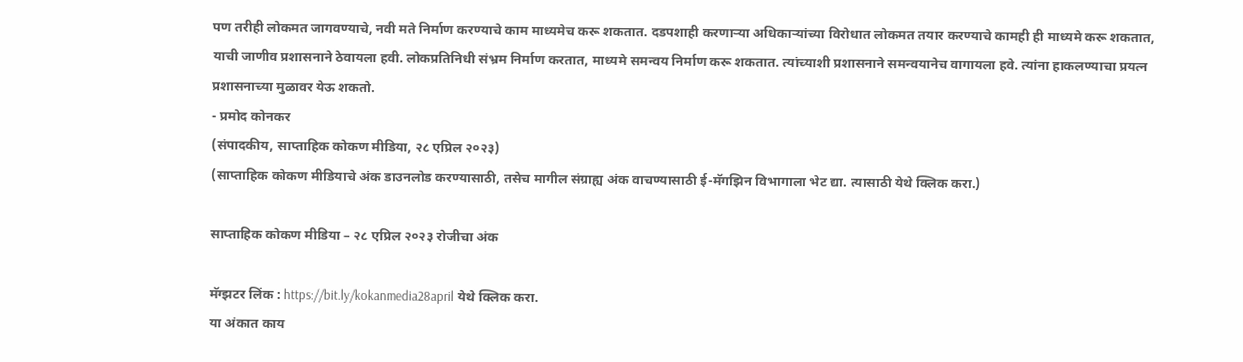पण तरीही लोकमत जागवण्याचे, नवी मते निर्माण करण्याचे काम माध्यमेच करू शकतात. दडपशाही करणाऱ्या अधिकाऱ्यांच्या विरोधात लोकमत तयार करण्याचे कामही ही माध्यमे करू शकतात, याची जाणीव प्रशासनाने ठेवायला हवी. लोकप्रतिनिधी संभ्रम निर्माण करतात, माध्यमे समन्वय निर्माण करू शकतात. त्यांच्याशी प्रशासनाने समन्वयानेच वागायला हवे. त्यांना हाकलण्याचा प्रयत्न प्रशासनाच्या मुळावर येऊ शकतो.
- प्रमोद कोनकर
(संपादकीय, साप्ताहिक कोकण मीडिया, २८ एप्रिल २०२३)
(साप्ताहिक कोकण मीडियाचे अंक डाउनलोड करण्यासाठी, तसेच मागील संग्राह्य अंक वाचण्यासाठी ई-मॅगझिन विभागाला भेट द्या. त्यासाठी येथे क्लिक करा.)

साप्ताहिक कोकण मीडिया – २८ एप्रिल २०२३ रोजीचा अंक

मॅग्झटर लिंक : https://bit.ly/kokanmedia28april येथे क्लिक करा.
या अंकात काय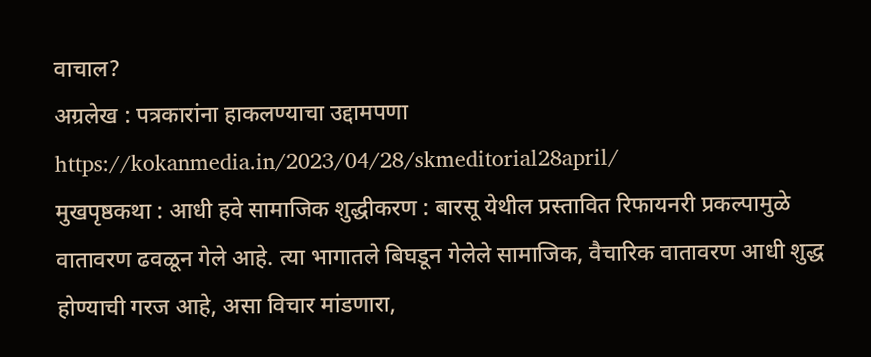वाचाल?
अग्रलेख : पत्रकारांना हाकलण्याचा उद्दामपणा
https://kokanmedia.in/2023/04/28/skmeditorial28april/
मुखपृष्ठकथा : आधी हवे सामाजिक शुद्धीकरण : बारसू येथील प्रस्तावित रिफायनरी प्रकल्पामुळे वातावरण ढवळून गेले आहे. त्या भागातले बिघडून गेलेले सामाजिक, वैचारिक वातावरण आधी शुद्ध होण्याची गरज आहे, असा विचार मांडणारा,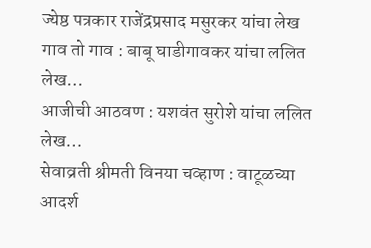ज्येष्ठ पत्रकार राजेंद्रप्रसाद मसुरकर यांचा लेख
गाव तो गाव : बाबू घाडीगावकर यांचा ललित लेख…
आजीची आठवण : यशवंत सुरोशे यांचा ललित लेख…
सेवाव्रती श्रीमती विनया चव्हाण : वाटूळच्या आदर्श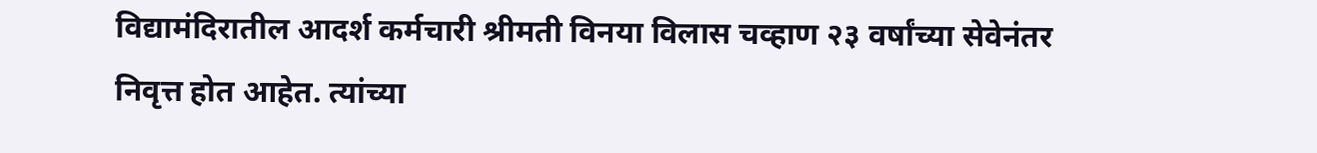विद्यामंदिरातील आदर्श कर्मचारी श्रीमती विनया विलास चव्हाण २३ वर्षांच्या सेवेनंतर निवृत्त होत आहेत. त्यांच्या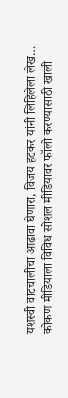यशस्वी वाटचालीचा आढावा घेणारा, विजय हटकर यांनी लिहिलेला लेख…
कोकण मीडियाला विविध सोशल मीडियावर फॉलो करण्यासाठी खाली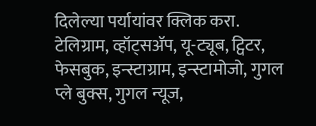दिलेल्या पर्यायांवर क्लिक करा.
टेलिग्राम, व्हॉट्सॲप, यू-ट्यूब, ट्विटर, फेसबुक, इन्स्टाग्राम, इन्स्टामोजो, गुगल प्ले बुक्स, गुगल न्यूज,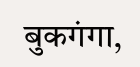बुकगंगा,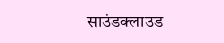साउंडक्लाउड